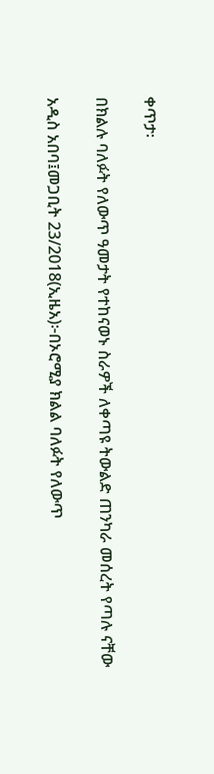ቀጥታ፡

በክልሉ ባለፉት የለውጥ ዓመታት የተከናወኑ ስራዎች ለቀጣዩ ትውልድ ጠንካራ መሰረት የጣሉ ናቸው

አዲስ አበባ፤መጋቢት 23/2018(ኢዜአ)፦በኦሮሚያ ክልል ባለፉት የለውጥ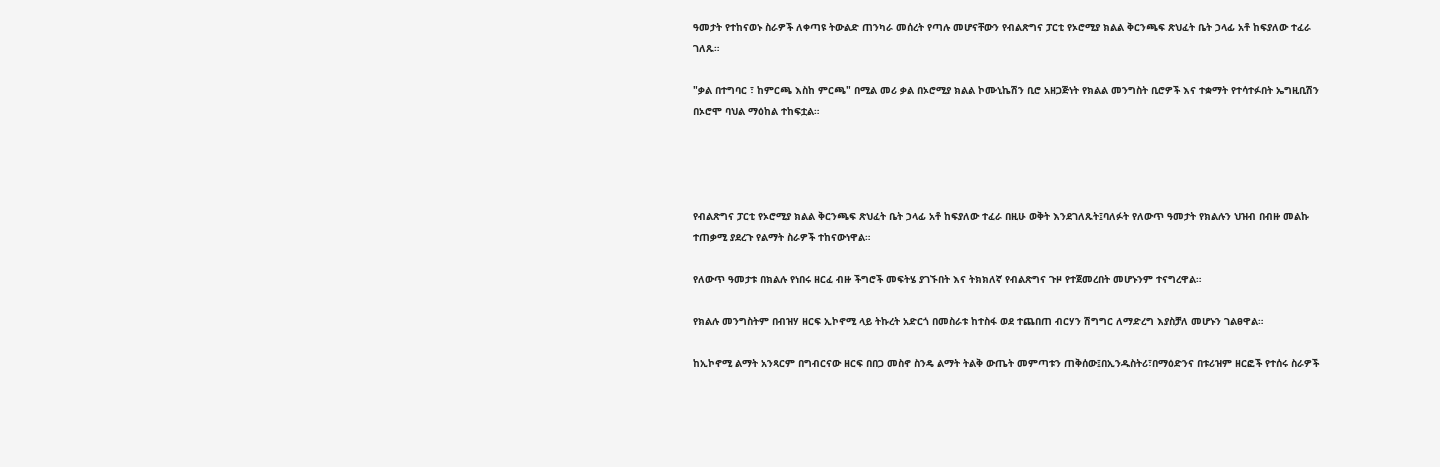ዓመታት የተከናወኑ ስራዎች ለቀጣዩ ትውልድ ጠንካራ መሰረት የጣሉ መሆናቸውን የብልጽግና ፓርቲ የኦሮሚያ ክልል ቅርንጫፍ ጽህፈት ቤት ኃላፊ አቶ ከፍያለው ተፈራ ገለጹ።

"ቃል በተግባር ፣ ከምርጫ እስከ ምርጫ" በሚል መሪ ቃል በኦሮሚያ ክልል ኮሙኒኬሽን ቢሮ አዘጋጅነት የክልል መንግስት ቢሮዎች እና ተቋማት የተሳተፉበት ኤግዚቢሽን በኦሮሞ ባህል ማዕከል ተከፍቷል።




የብልጽግና ፓርቲ የኦሮሚያ ክልል ቅርንጫፍ ጽህፈት ቤት ኃላፊ አቶ ከፍያለው ተፈራ በዚሁ ወቅት እንደገለጹት፤ባለፉት የለውጥ ዓመታት የክልሉን ህዝብ በብዙ መልኩ ተጠቃሚ ያደረጉ የልማት ስራዎች ተከናውነዋል።

የለውጥ ዓመታቱ በክልሉ የነበሩ ዘርፈ ብዙ ችግሮች መፍትሄ ያገኙበት እና ትክክለኛ የብልጽግና ጉዞ የተጀመረበት መሆኑንም ተናግረዋል።

የክልሉ መንግስትም በብዝሃ ዘርፍ ኢኮኖሚ ላይ ትኩረት አድርጎ በመስራቱ ከተስፋ ወደ ተጨበጠ ብርሃን ሽግግር ለማድረግ እያስቻለ መሆኑን ገልፀዋል።

ከኢኮኖሚ ልማት አንጻርም በግብርናው ዘርፍ በበጋ መስኖ ስንዴ ልማት ትልቅ ውጤት መምጣቱን ጠቅሰው፤በኢንዱስትሪ፣በማዕድንና በቱሪዝም ዘርፎች የተሰሩ ስራዎች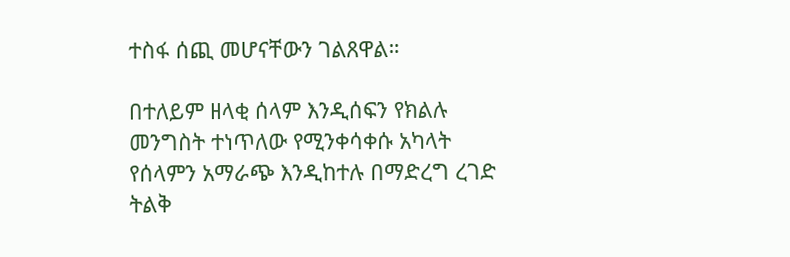ተስፋ ሰጪ መሆናቸውን ገልጸዋል።

በተለይም ዘላቂ ሰላም እንዲሰፍን የክልሉ መንግስት ተነጥለው የሚንቀሳቀሱ አካላት የሰላምን አማራጭ እንዲከተሉ በማድረግ ረገድ ትልቅ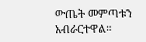ውጤት መምጣቱን አብራርተዋል።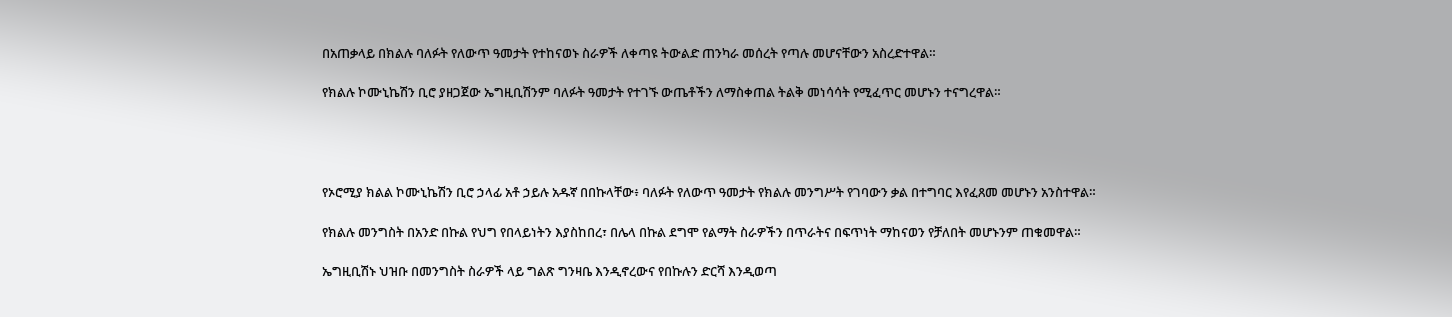በአጠቃላይ በክልሉ ባለፉት የለውጥ ዓመታት የተከናወኑ ስራዎች ለቀጣዩ ትውልድ ጠንካራ መሰረት የጣሉ መሆናቸውን አስረድተዋል።

የክልሉ ኮሙኒኬሽን ቢሮ ያዘጋጀው ኤግዚቢሽንም ባለፉት ዓመታት የተገኙ ውጤቶችን ለማስቀጠል ትልቅ መነሳሳት የሚፈጥር መሆኑን ተናግረዋል።




የኦሮሚያ ክልል ኮሙኒኬሽን ቢሮ ኃላፊ አቶ ኃይሉ አዱኛ በበኩላቸው፥ ባለፉት የለውጥ ዓመታት የክልሉ መንግሥት የገባውን ቃል በተግባር እየፈጸመ መሆኑን አንስተዋል።

የክልሉ መንግስት በአንድ በኩል የህግ የበላይነትን እያስከበረ፣ በሌላ በኩል ደግሞ የልማት ስራዎችን በጥራትና በፍጥነት ማከናወን የቻለበት መሆኑንም ጠቁመዋል።

ኤግዚቢሽኑ ህዝቡ በመንግስት ስራዎች ላይ ግልጽ ግንዛቤ እንዲኖረውና የበኩሉን ድርሻ እንዲወጣ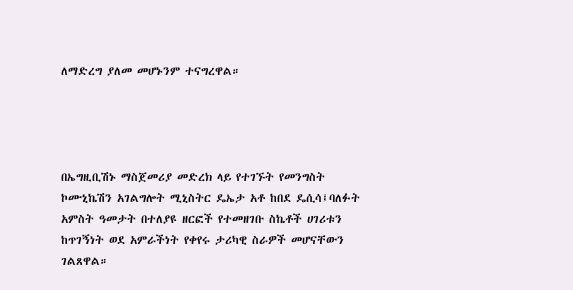ለማድረግ ያለመ መሆኑንም ተናግረዋል።




በኤግዚቢሽኑ ማስጀመሪያ መድረክ ላይ የተገኙት የመንግስት ኮሙኒኬሽን አገልግሎት ሚኒስትር ዴኤታ አቶ ከበደ ዴሲሳ፤ባለፉት አምስት ዓመታት በተለያዩ ዘርፎች የተመዘገቡ ስኬቶች ሀገሪቱን ከጥገኝነት ወደ አምራችነት የቀየሩ ታሪካዊ ስራዎች መሆናቸውን ገልጸዋል።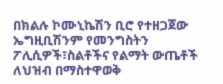በክልሉ ኮሙኒኬሽን ቢሮ የተዘጋጀው ኤግዚቢሽንም የመንግስትን ፖሊሲዎች፣ስልቶችና የልማት ውጤቶች ለህዝብ በማስተዋወቅ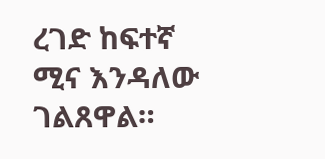ረገድ ከፍተኛ ሚና እንዳለው ገልጸዋል።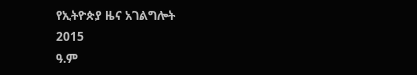የኢትዮጵያ ዜና አገልግሎት
2015
ዓ.ም